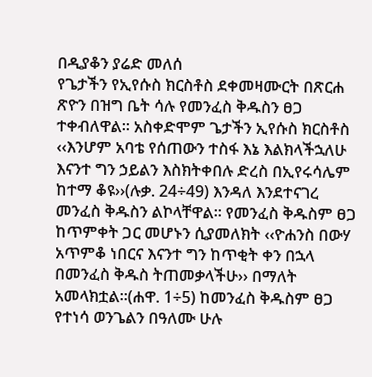በዲያቆን ያሬድ መለሰ
የጌታችን የኢየሱስ ክርስቶስ ደቀመዛሙርት በጽርሐ ጽዮን በዝግ ቤት ሳሉ የመንፈስ ቅዱስን ፀጋ ተቀብለዋል፡፡ አስቀድሞም ጌታችን ኢየሱስ ክርስቶስ ‹‹እንሆም አባቴ የሰጠውን ተስፋ እኔ እልክላችኋለሁ እናንተ ግን ኃይልን እስክትቀበሉ ድረስ በኢየሩሳሌም ከተማ ቆዩ››(ሉቃ. 24÷49) እንዳለ እንደተናገረ መንፈስ ቅዱስን ልኮላቸዋል፡፡ የመንፈስ ቅዱስም ፀጋ ከጥምቀት ጋር መሆኑን ሲያመለክት ‹‹ዮሐንስ በውሃ አጥምቆ ነበርና እናንተ ግን ከጥቂት ቀን በኋላ በመንፈስ ቅዱስ ትጠመቃላችሁ›› በማለት አመላክቷል፡፡(ሐዋ. 1÷5) ከመንፈስ ቅዱስም ፀጋ የተነሳ ወንጌልን በዓለሙ ሁሉ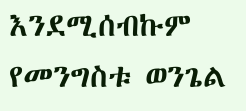እንደሚሰብኩም የመንግስቱ ወንጌል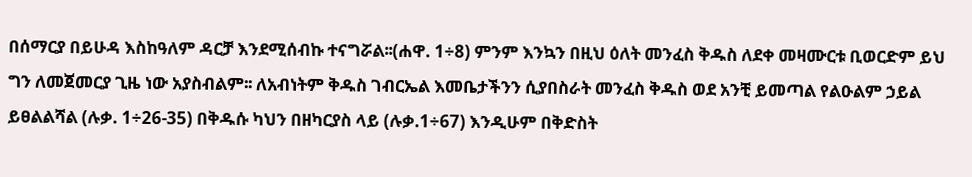በሰማርያ በይሁዳ እስከዓለም ዳርቻ እንደሚሰብኩ ተናግሯል፡፡(ሐዋ. 1÷8) ምንም እንኳን በዚህ ዕለት መንፈስ ቅዱስ ለደቀ መዛሙርቱ ቢወርድም ይህ ግን ለመጀመርያ ጊዜ ነው አያስብልም፡፡ ለአብነትም ቅዱስ ገብርኤል እመቤታችንን ሲያበስራት መንፈስ ቅዱስ ወደ አንቺ ይመጣል የልዑልም ኃይል ይፀልልሻል (ሉቃ. 1÷26-35) በቅዱሱ ካህን በዘካርያስ ላይ (ሉቃ.1÷67) እንዲሁም በቅድስት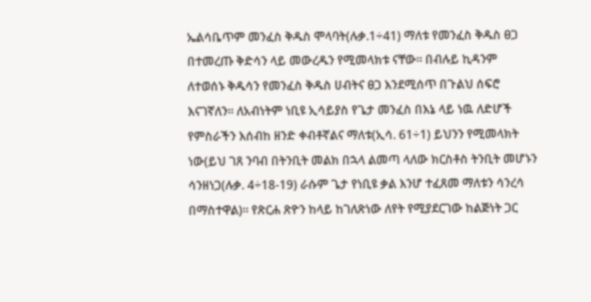ኤልሳቤጥም መንፈስ ቅዱስ ሞላባት(ሉቃ.1÷41) ማለቱ የመንፈስ ቅዱስ ፀጋ በተመረጡ ቅድሳን ላይ መውረዱን የሚመላክቱ ናቸው። በብሉይ ኪዳንም ለተወሰኑ ቅዱሳን የመንፈስ ቅዱስ ሀብትና ፀጋ እንደሚሰጥ በጉልህ ሰፍሮ እናገኛለን፡፡ ለአብነትም ነቢዩ ኢሳይያስ የጌታ መንፈስ በእኔ ላይ ነዉ ለድሆች የምስራችን እሰብከ ዘንድ ቀብቶኛልና ማለቱ(ኢሳ. 61÷1) ይህንን የሚመላክት ነው(ይህ ገጸ ንባብ በትንቢት መልክ በኋላ ልመጣ ላለው ክርስቶስ ትንቢት መሆኑን ሳንዘነጋ(ሉቃ. 4÷18-19) ራሱም ጌታ የነቢዩ ቃል እንሆ ተፈጸመ ማለቱን ሳንረሳ በማስተዋል)። የጽርሐ ጽዮን ከላይ ከገለጽነው ለየት የሚያደርገው ከልጅነት ጋር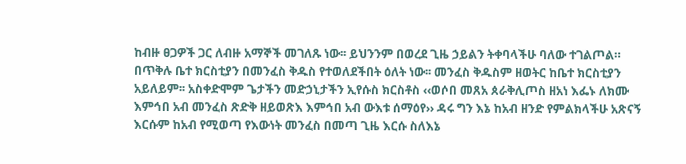ከብዙ ፀጋዎች ጋር ለብዙ አማኞች መገለጹ ነው፡፡ ይህንንም በወረደ ጊዜ ኃይልን ትቀባላችሁ ባለው ተገልጦል። በጥቅሉ ቤተ ክርስቲያን በመንፈስ ቅዱስ የተወለደችበት ዕለት ነው፡፡ መንፈስ ቅዱስም ዘወትር ከቤተ ክርስቲያን አይለይም፡፡ አስቀድሞም ጌታችን መድኃኒታችን ኢየሱስ ክርስቶስ ‹‹ወሶበ መጸአ ጰራቅሊጦስ ዘአነ እፌኑ ለክሙ እምኅበ አብ መንፈስ ጽድቅ ዘይወጽእ እምኅበ አብ ውእቱ ሰማዕየ›› ዳሩ ግን እኔ ከአብ ዘንድ የምልክላችሁ አጽናኝ እርሱም ከአብ የሚወጣ የእውነት መንፈስ በመጣ ጊዜ እርሱ ስለእኔ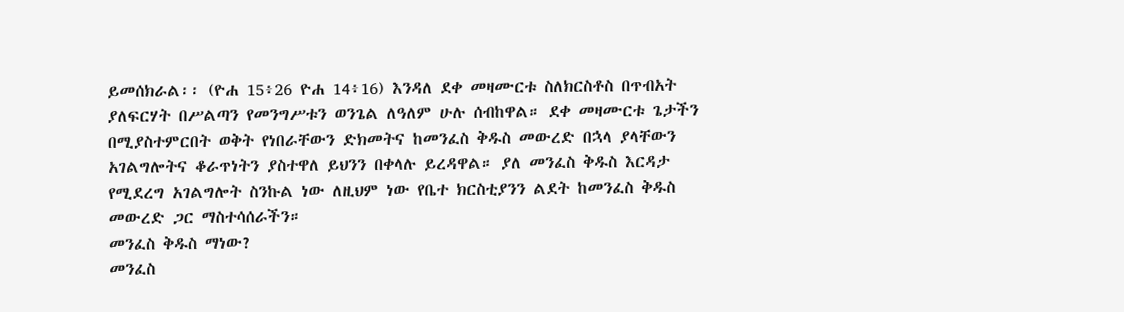ይመሰክራል፡፡ (ዮሐ 15፥26 ዮሐ 14፥16) እንዳለ ደቀ መዛሙርቱ ስለክርስቶስ በጥብአት ያለፍርሃት በሥልጣን የመንግሥቱን ወንጌል ለዓለም ሁሉ ሰብከዋል። ደቀ መዛሙርቱ ጌታችን በሚያስተምርበት ወቅት የነበራቸውን ድክመትና ከመንፈስ ቅዱስ መውረድ በኋላ ያላቸውን አገልግሎትና ቆራጥነትን ያስተዋለ ይህንን በቀላሉ ይረዳዋል። ያለ መንፈስ ቅዱስ እርዳታ የሚደረግ አገልግሎት ስንኩል ነው ለዚህም ነው የቤተ ክርስቲያንን ልደት ከመንፈስ ቅዱስ መውረድ ጋር ማስተሳሰራችን።
መንፈስ ቅዱስ ማነው?
መንፈስ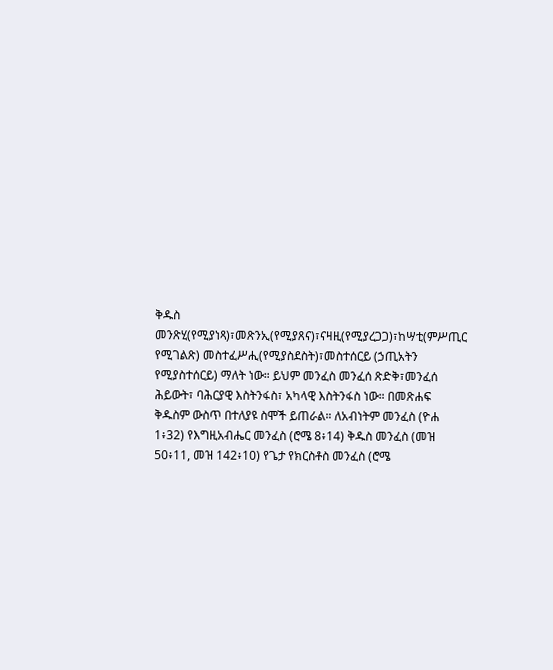ቅዱስ መንጽሂ(የሚያነጻ)፣መጽንኢ(የሚያጸና)፣ናዛዚ(የሚያረጋጋ)፣ከሣቲ(ምሥጢር የሚገልጽ) መስተፈሥሒ(የሚያስደስት)፣መስተሰርይ (ኃጢአትን የሚያስተሰርይ) ማለት ነው። ይህም መንፈስ መንፈሰ ጽድቅ፣መንፈሰ ሕይውት፣ ባሕርያዊ እስትንፋስ፣ አካላዊ እስትንፋስ ነው። በመጽሐፍ ቅዱስም ውስጥ በተለያዩ ስሞች ይጠራል። ለአብነትም መንፈስ (ዮሐ 1፥32) የእግዚአብሔር መንፈስ (ሮሜ 8፥14) ቅዱስ መንፈስ (መዝ 50፥11, መዝ 142፥10) የጌታ የክርስቶስ መንፈስ (ሮሜ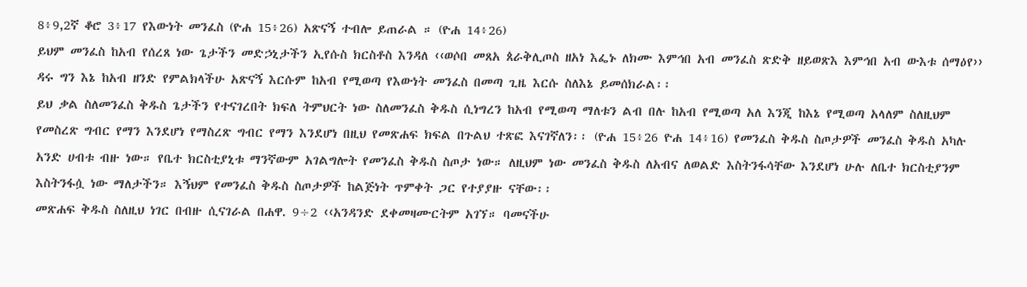8፥9,2ኛ ቆሮ 3፥17 የእውነት መንፈስ (ዮሐ 15፥26) አጽናኝ ተብሎ ይጠራል ። (ዮሐ 14፥26)
ይህም መንፈስ ከአብ የሰረጸ ነው ጌታችን መድኃኒታችን ኢየሱስ ክርስቶስ እንዳለ ‹‹ወሶበ መጸአ ጰራቅሊጦስ ዘአነ እፌኑ ለክሙ እምኅበ አብ መንፈስ ጽድቅ ዘይወጽእ እምኅበ አብ ውእቱ ሰማዕየ›› ዳሩ ግን እኔ ከአብ ዘንድ የምልክላችሁ አጽናኝ እርሱም ከአብ የሚወጣ የእውነት መንፈስ በመጣ ጊዜ እርሱ ስለእኔ ይመሰክራል፡፡
ይህ ቃል ስለመንፈስ ቅዱስ ጌታችን የተናገረበት ክፍለ ትምህርት ነው ስለመንፈስ ቅዱስ ሲነግረን ከአብ የሚወጣ ማለቱን ልብ በሉ ከአብ የሚወጣ አለ እንጂ ከእኔ የሚወጣ አላለም ስለዚህም የመስረጽ ግብር የማን እንደሆነ የማስረጽ ግብር የማን እንደሆነ በዚህ የመጽሐፍ ክፍል በጉልህ ተጽፎ እናገኛለን፡፡ (ዮሐ 15፥26 ዮሐ 14፥16) የመንፈስ ቅዱስ ስጦታዎች መንፈስ ቅዱስ አካሉ አንድ ሀብቱ ብዙ ነው። የቤተ ክርስቲያኒቱ ማንኛውም አገልግሎት የመንፈስ ቅዱስ ስጦታ ነው። ለዚህም ነው መንፈስ ቅዱስ ለአብና ለወልድ እስትንፋሳቸው እንደሆነ ሁሉ ለቤተ ክርስቲያንም እስትንፋሷ ነው ማለታችን። እኝህም የመንፈስ ቅዱስ ስጦታዎች ከልጅነት ጥምቀት ጋር የተያያዙ ናቸው፡፡
መጽሐፍ ቅዱስ ስለዚህ ነገር በብዙ ሲናገራል በሐዋ. 9÷2 ‹‹አንዳንድ ደቀመዛሙርትም አገኘ። ባመናችሁ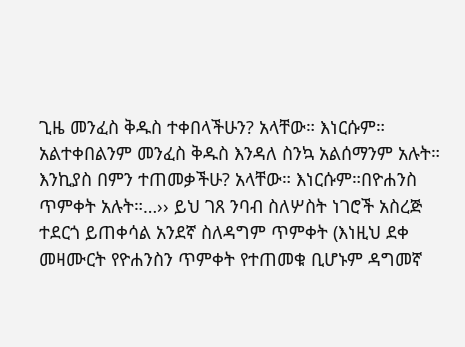ጊዜ መንፈስ ቅዱስ ተቀበላችሁን? አላቸው። እነርሱም። አልተቀበልንም መንፈስ ቅዱስ እንዳለ ስንኳ አልሰማንም አሉት። እንኪያስ በምን ተጠመቃችሁ? አላቸው። እነርሱም።በዮሐንስ ጥምቀት አሉት።…›› ይህ ገጸ ንባብ ስለሦስት ነገሮች አስረጅ ተደርጎ ይጠቀሳል አንደኛ ስለዳግም ጥምቀት (እነዚህ ደቀ መዛሙርት የዮሐንስን ጥምቀት የተጠመቁ ቢሆኑም ዳግመኛ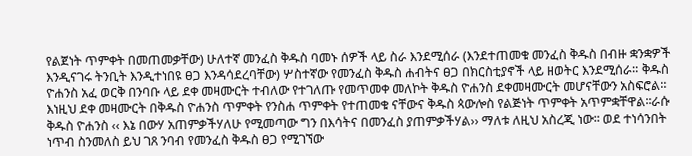የልጀነት ጥምቀት በመጠመቃቸው) ሁለተኛ መንፈስ ቅዱስ ባመኑ ሰዎች ላይ ስራ እንደሚሰራ (እንደተጠመቁ መንፈስ ቅዱስ በብዙ ቋንቋዎች እንዲናገሩ ትንቢት እንዲተነበዩ ፀጋ እንዳሳደረባቸው) ሦስተኛው የመንፈስ ቅዱስ ሐብትና ፀጋ በክርስቲያኖች ላይ ዘወትር እንደሚሰራ። ቅዱስ ዮሐንስ አፈ ወርቅ በንባቡ ላይ ደቀ መዛሙርት ተብለው የተገለጡ የመጥመቀ መለኮት ቅዱስ ዮሐንስ ደቀመዛሙርት መሆናቸውን አስፍሮል። እነዚህ ደቀ መዛሙርት በቅዱስ ዮሐንስ ጥምቀት የንስሐ ጥምቀት የተጠመቁ ናቸውና ቅዱስ ጳውሎስ የልጅነት ጥምቀት አጥምቋቸዋል፡፡ራሱ ቅዱስ ዮሐንስ ‹‹ እኔ በውሃ አጠምቃችሃለሁ የሚመጣው ግን በእሳትና በመንፈስ ያጠምቃችሃል›› ማለቱ ለዚህ አስረጂ ነው፡፡ ወደ ተነሳንበት ነጥብ ስንመለስ ይህ ገጸ ንባብ የመንፈስ ቅዱስ ፀጋ የሚገኘው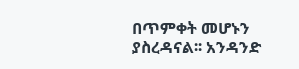በጥምቀት መሆኑን ያስረዳናል፡፡ አንዳንድ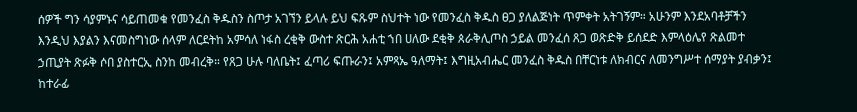ሰዎች ግን ሳያምኑና ሳይጠመቁ የመንፈስ ቅዱስን ስጦታ አገኘን ይላሉ ይህ ፍጹም ስህተት ነው የመንፈስ ቅዱስ ፀጋ ያለልጅነት ጥምቀት አትገኝም። አሁንም እንደአባቶቻችን እንዲህ እያልን እናመስግነው ሰላም ለርደትከ አምሳለ ነፋስ ረቂቅ ውስተ ጽርሕ አሐቲ ኀበ ሀለው ደቂቅ ጰራቅሊጦስ ኃይል መንፈሰ ጸጋ ወጽድቅ ይሰደድ እምላዕሌየ ጽልመተ ኃጢያት ጽፉቅ ሶበ ያስተርኢ ስንከ መብረቅ። የጸጋ ሁሉ ባለቤት፤ ፈጣሪ ፍጡራን፤ አምጻኤ ዓለማት፤ እግዚአብሔር መንፈስ ቅዱስ በቸርነቱ ለክብርና ለመንግሥተ ሰማያት ያብቃን፤ ከተራፊ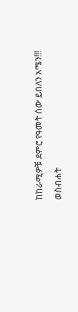ከከራሚዎቹ ደምሮ የዓመት ሰው ይበለን አሜን!!!
ወስብሐት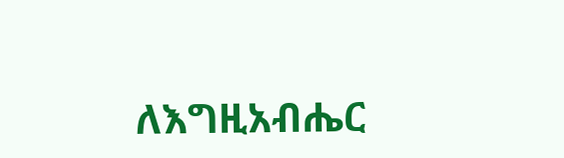ለእግዚአብሔር